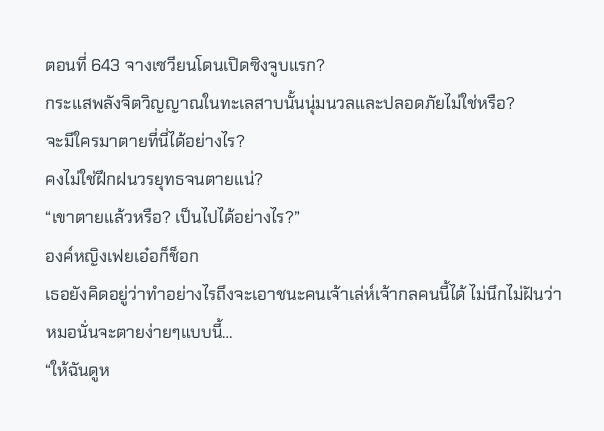ตอนที่ 643 จางเซวียนโดนเปิดซิงจูบแรก?
กระแสพลังจิตวิญญาณในทะเลสาบนั้นนุ่มนวลและปลอดภัยไม่ใช่หรือ?
จะมีใครมาตายที่นี่ได้อย่างไร?
คงไม่ใช่ฝึกฝนวรยุทธจนตายแน่?
“เขาตายแล้วหรือ? เป็นไปได้อย่างไร?”
องค์หญิงเฟยเอ๋อก็ช็อก
เธอยังคิดอยู่ว่าทำอย่างไรถึงจะเอาชนะคนเจ้าเล่ห์เจ้ากลคนนี้ได้ ไม่นึกไม่ฝันว่าหมอนั่นจะตายง่ายๆแบบนี้…
“ให้ฉันดูห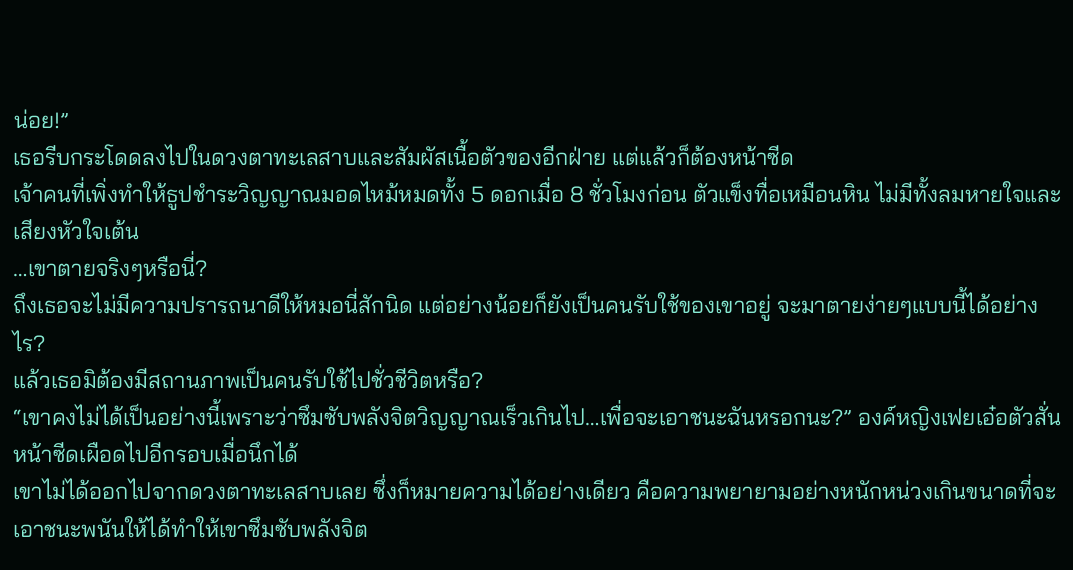น่อย!”
เธอรีบกระโดดลงไปในดวงตาทะเลสาบและสัมผัสเนื้อตัวของอีกฝ่าย แต่แล้วก็ต้องหน้าซีด
เจ้าคนที่เพิ่งทำให้ธูปชำระวิญญาณมอดไหม้หมดทั้ง 5 ดอกเมื่อ 8 ชั่วโมงก่อน ตัวแข็งทื่อเหมือนหิน ไม่มีทั้งลมหายใจและเสียงหัวใจเต้น
…เขาตายจริงๆหรือนี่?
ถึงเธอจะไม่มีความปรารถนาดีให้หมอนี่สักนิด แต่อย่างน้อยก็ยังเป็นคนรับใช้ของเขาอยู่ จะมาตายง่ายๆแบบนี้ได้อย่างไร?
แล้วเธอมิต้องมีสถานภาพเป็นคนรับใช้ไปชั่วชีวิตหรือ?
“เขาคงไม่ได้เป็นอย่างนี้เพราะว่าซึมซับพลังจิตวิญญาณเร็วเกินไป…เพื่อจะเอาชนะฉันหรอกนะ?” องค์หญิงเฟยเอ๋อตัวสั่น หน้าซีดเผือดไปอีกรอบเมื่อนึกได้
เขาไม่ได้ออกไปจากดวงตาทะเลสาบเลย ซึ่งก็หมายความได้อย่างเดียว คือความพยายามอย่างหนักหน่วงเกินขนาดที่จะเอาชนะพนันให้ได้ทำให้เขาซึมซับพลังจิต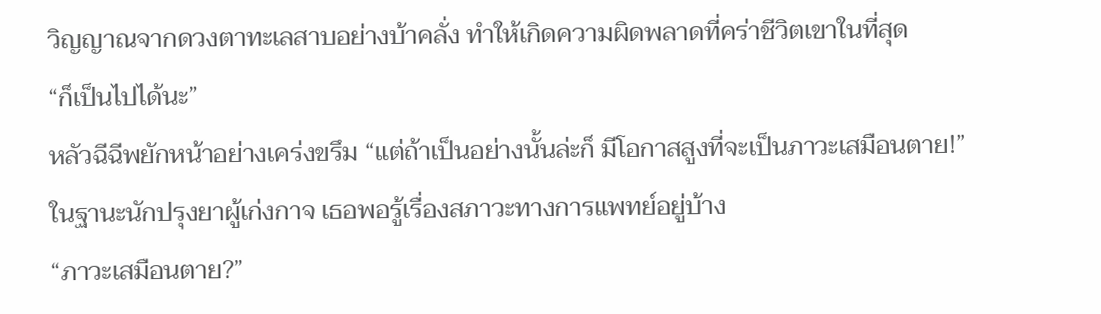วิญญาณจากดวงตาทะเลสาบอย่างบ้าคลั่ง ทำให้เกิดความผิดพลาดที่คร่าชีวิตเขาในที่สุด
“ก็เป็นไปได้นะ”
หลัวฉีฉีพยักหน้าอย่างเคร่งขรึม “แต่ถ้าเป็นอย่างนั้นล่ะก็ มีโอกาสสูงที่จะเป็นภาวะเสมือนตาย!”
ในฐานะนักปรุงยาผู้เก่งกาจ เธอพอรู้เรื่องสภาวะทางการแพทย์อยู่บ้าง
“ภาวะเสมือนตาย?”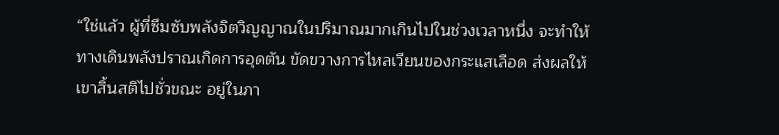“ใช่แล้ว ผู้ที่ซึมซับพลังจิตวิญญาณในปริมาณมากเกินไปในช่วงเวลาหนึ่ง จะทำให้ทางเดินพลังปราณเกิดการอุดตัน ขัดขวางการไหลเวียนของกระแสเลือด ส่งผลให้เขาสิ้นสติไปชั่วขณะ อยู่ในภา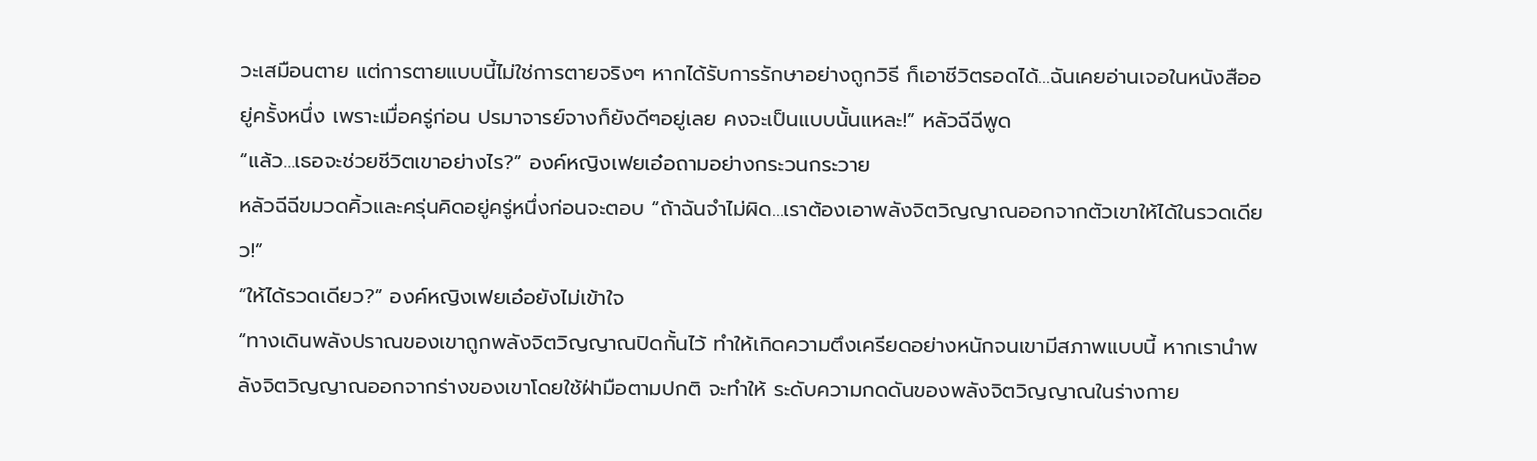วะเสมือนตาย แต่การตายแบบนี้ไม่ใช่การตายจริงๆ หากได้รับการรักษาอย่างถูกวิธี ก็เอาชีวิตรอดได้…ฉันเคยอ่านเจอในหนังสืออยู่ครั้งหนึ่ง เพราะเมื่อครู่ก่อน ปรมาจารย์จางก็ยังดีๆอยู่เลย คงจะเป็นแบบนั้นแหละ!” หลัวฉีฉีพูด
“แล้ว…เธอจะช่วยชีวิตเขาอย่างไร?” องค์หญิงเฟยเอ๋อถามอย่างกระวนกระวาย
หลัวฉีฉีขมวดคิ้วและครุ่นคิดอยู่ครู่หนึ่งก่อนจะตอบ “ถ้าฉันจำไม่ผิด…เราต้องเอาพลังจิตวิญญาณออกจากตัวเขาให้ได้ในรวดเดียว!”
“ให้ได้รวดเดียว?” องค์หญิงเฟยเอ๋อยังไม่เข้าใจ
“ทางเดินพลังปราณของเขาถูกพลังจิตวิญญาณปิดกั้นไว้ ทำให้เกิดความตึงเครียดอย่างหนักจนเขามีสภาพแบบนี้ หากเรานำพลังจิตวิญญาณออกจากร่างของเขาโดยใช้ฝ่ามือตามปกติ จะทำให้ ระดับความกดดันของพลังจิตวิญญาณในร่างกาย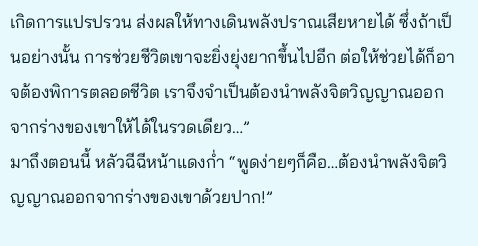เกิดการแปรปรวน ส่งผลให้ทางเดินพลังปราณเสียหายได้ ซึ่งถ้าเป็นอย่างนั้น การช่วยชีวิตเขาจะยิ่งยุ่งยากขึ้นไปอีก ต่อให้ช่วยได้ก็อาจต้องพิการตลอดชีวิต เราจึงจำเป็นต้องนำพลังจิตวิญญาณออกจากร่างของเขาให้ได้ในรวดเดียว…”
มาถึงตอนนี้ หลัวฉีฉีหน้าแดงก่ำ “พูดง่ายๆก็คือ…ต้องนำพลังจิตวิญญาณออกจากร่างของเขาด้วยปาก!”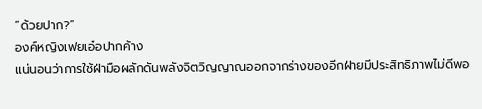“ด้วยปาก?”
องค์หญิงเฟยเอ๋อปากค้าง
แน่นอนว่าการใช้ฝ่ามือผลักดันพลังจิตวิญญาณออกจากร่างของอีกฝ่ายมีประสิทธิภาพไม่ดีพอ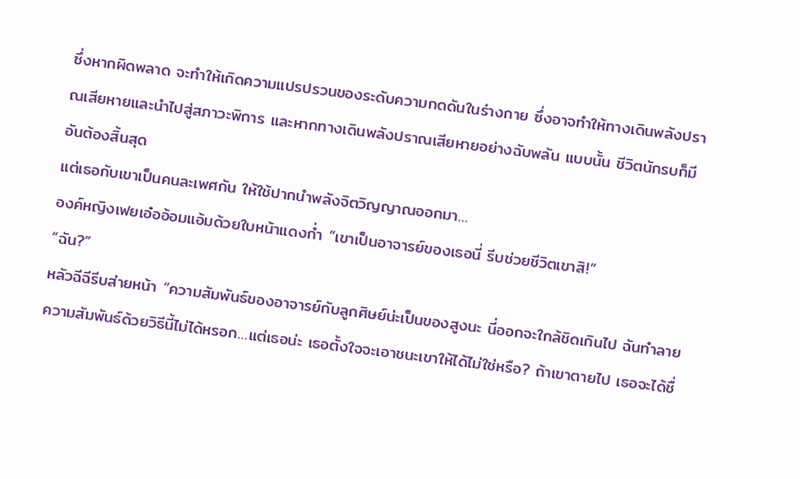ซึ่งหากผิดพลาด จะทำให้เกิดความแปรปรวนของระดับความกดดันในร่างกาย ซึ่งอาจทำให้ทางเดินพลังปราณเสียหายและนำไปสู่สภาวะพิการ และหากทางเดินพลังปราณเสียหายอย่างฉับพลัน แบบนั้น ชีวิตนักรบก็มีอันต้องสิ้นสุด
แต่เธอกับเขาเป็นคนละเพศกัน ให้ใช้ปากนำพลังจิตวิญญาณออกมา…
องค์หญิงเฟยเอ๋ออ้อมแอ้มด้วยใบหน้าแดงก่ำ “เขาเป็นอาจารย์ของเธอนี่ รีบช่วยชีวิตเขาสิ!”
“ฉัน?”
หลัวฉีฉีรีบส่ายหน้า “ความสัมพันธ์ของอาจารย์กับลูกศิษย์น่ะเป็นของสูงนะ นี่ออกจะใกล้ชิดเกินไป ฉันทำลายความสัมพันธ์ด้วยวิธีนี้ไม่ได้หรอก…แต่เธอน่ะ เธอตั้งใจจะเอาชนะเขาให้ได้ไม่ใช่หรือ? ถ้าเขาตายไป เธอจะได้ชื่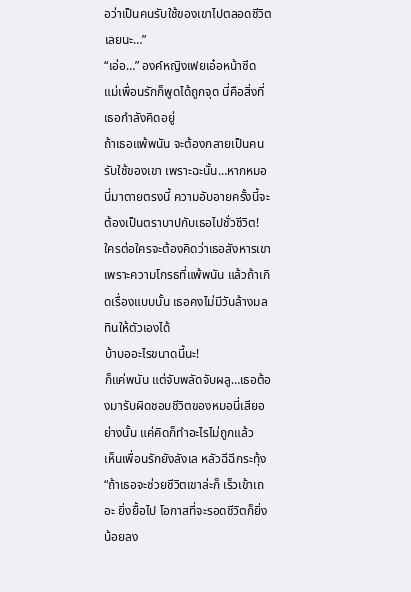อว่าเป็นคนรับใช้ของเขาไปตลอดชีวิตเลยนะ…”
“เอ่อ…” องค์หญิงเฟยเอ๋อหน้าซีด
แม่เพื่อนรักก็พูดได้ถูกจุด นี่คือสิ่งที่เธอกำลังคิดอยู่
ถ้าเธอแพ้พนัน จะต้องกลายเป็นคนรับใช้ของเขา เพราะฉะนั้น…หากหมอนี่มาตายตรงนี้ ความอับอายครั้งนี้จะต้องเป็นตราบาปกับเธอไปชั่วชีวิต!
ใครต่อใครจะต้องคิดว่าเธอสังหารเขาเพราะความโกรธที่แพ้พนัน แล้วถ้าเกิดเรื่องแบบนั้น เธอคงไม่มีวันล้างมลทินให้ตัวเองได้
บ้าบออะไรขนาดนี้นะ!
ก็แค่พนัน แต่จับพลัดจับผลู…เธอต้องมารับผิดชอบชีวิตของหมอนี่เสียอย่างนั้น แค่คิดก็ทำอะไรไม่ถูกแล้ว
เห็นเพื่อนรักยังลังเล หลัวฉีฉีกระทุ้ง “ถ้าเธอจะช่วยชีวิตเขาล่ะก็ เร็วเข้าเถอะ ยิ่งยื้อไป โอกาสที่จะรอดชีวิตก็ยิ่งน้อยลง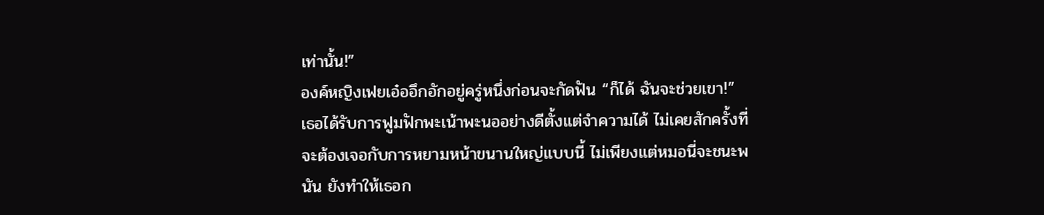เท่านั้น!”
องค์หญิงเฟยเอ๋ออึกอักอยู่ครู่หนึ่งก่อนจะกัดฟัน “ก็ได้ ฉันจะช่วยเขา!”
เธอได้รับการฟูมฟักพะเน้าพะนออย่างดีตั้งแต่จำความได้ ไม่เคยสักครั้งที่จะต้องเจอกับการหยามหน้าขนานใหญ่แบบนี้ ไม่เพียงแต่หมอนี่จะชนะพนัน ยังทำให้เธอก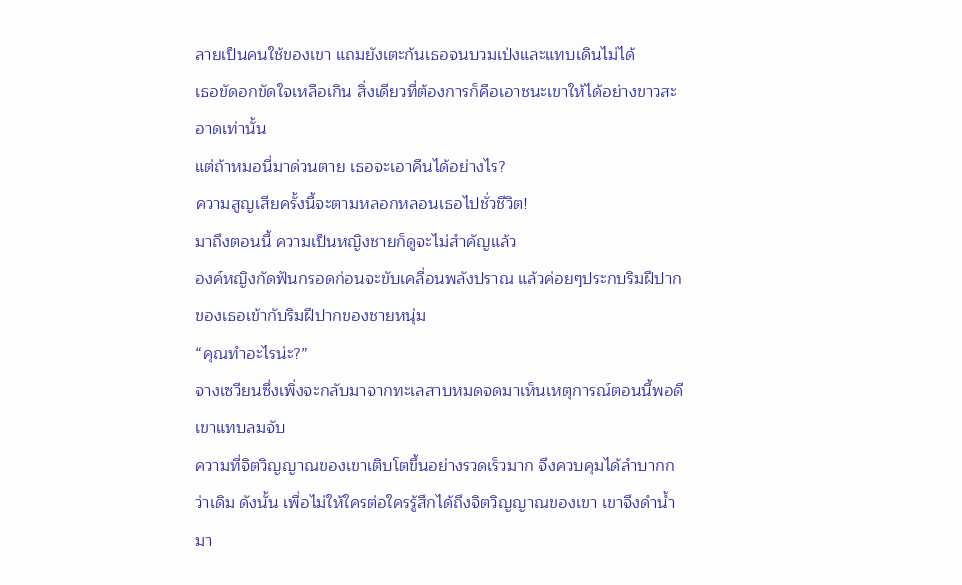ลายเป็นคนใช้ของเขา แถมยังเตะก้นเธอจนบวมเป่งและแทบเดินไม่ได้
เธอขัดอกขัดใจเหลือเกิน สิ่งเดียวที่ต้องการก็คือเอาชนะเขาให้ได้อย่างขาวสะอาดเท่านั้น
แต่ถ้าหมอนี่มาด่วนตาย เธอจะเอาคืนได้อย่างไร?
ความสูญเสียครั้งนี้จะตามหลอกหลอนเธอไปชั่วชีวิต!
มาถึงตอนนี้ ความเป็นหญิงชายก็ดูจะไม่สำคัญแล้ว
องค์หญิงกัดฟันกรอดก่อนจะขับเคลื่อนพลังปราณ แล้วค่อยๆประกบริมฝีปากของเธอเข้ากับริมฝีปากของชายหนุ่ม
“คุณทำอะไรน่ะ?”
จางเซวียนซึ่งเพิ่งจะกลับมาจากทะเลสาบหมดจดมาเห็นเหตุการณ์ตอนนี้พอดี เขาแทบลมจับ
ความที่จิตวิญญาณของเขาเติบโตขึ้นอย่างรวดเร็วมาก จึงควบคุมได้ลำบากกว่าเดิม ดังนั้น เพื่อไม่ให้ใครต่อใครรู้สึกได้ถึงจิตวิญญาณของเขา เขาจึงดำน้ำมา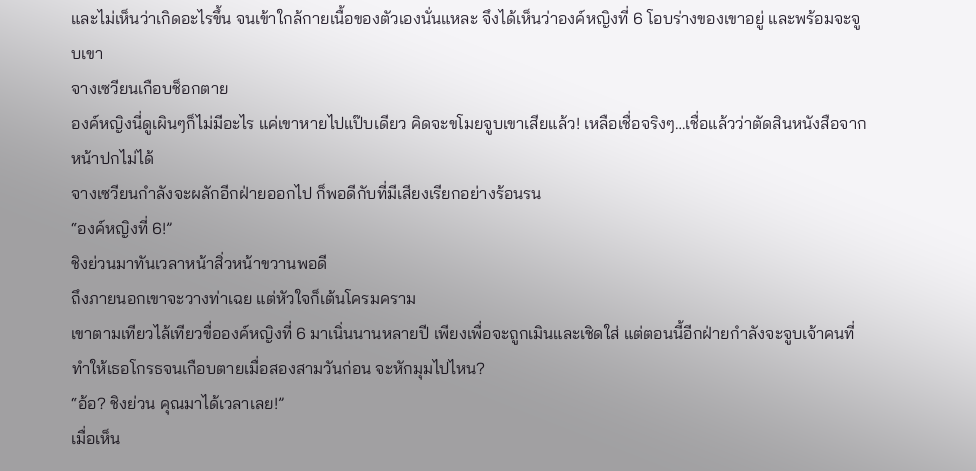และไม่เห็นว่าเกิดอะไรขึ้น จนเข้าใกล้กายเนื้อของตัวเองนั่นแหละ จึงได้เห็นว่าองค์หญิงที่ 6 โอบร่างของเขาอยู่ และพร้อมจะจูบเขา
จางเซวียนเกือบช็อกตาย
องค์หญิงนี่ดูเผินๆก็ไม่มีอะไร แค่เขาหายไปแป๊บเดียว คิดจะขโมยจูบเขาเสียแล้ว! เหลือเชื่อจริงๆ…เชื่อแล้วว่าตัดสินหนังสือจากหน้าปกไม่ได้
จางเซวียนกำลังจะผลักอีกฝ่ายออกไป ก็พอดีกับที่มีเสียงเรียกอย่างร้อนรน
“องค์หญิงที่ 6!”
ชิงย่วนมาทันเวลาหน้าสิ่วหน้าขวานพอดี
ถึงภายนอกเขาจะวางท่าเฉย แต่หัวใจก็เต้นโครมคราม
เขาตามเทียวไล้เทียวขื่อองค์หญิงที่ 6 มาเนิ่นนานหลายปี เพียงเพื่อจะถูกเมินและเชิดใส่ แต่ตอนนี้อีกฝ่ายกำลังจะจูบเจ้าคนที่ทำให้เธอโกรธจนเกือบตายเมื่อสองสามวันก่อน จะหักมุมไปไหน?
“อ้อ? ชิงย่วน คุณมาได้เวลาเลย!”
เมื่อเห็น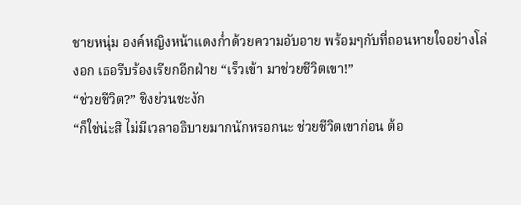ชายหนุ่ม องค์หญิงหน้าแดงก่ำด้วยความอับอาย พร้อมๆกับที่ถอนหายใจอย่างโล่งอก เธอรีบร้องเรียกอีกฝ่าย “เร็วเข้า มาช่วยชีวิตเขา!”
“ช่วยชีวิต?” ชิงย่วนชะงัก
“ก็ใช่น่ะสิ ไม่มีเวลาอธิบายมากนักหรอกนะ ช่วยชีวิตเขาก่อน ต้อ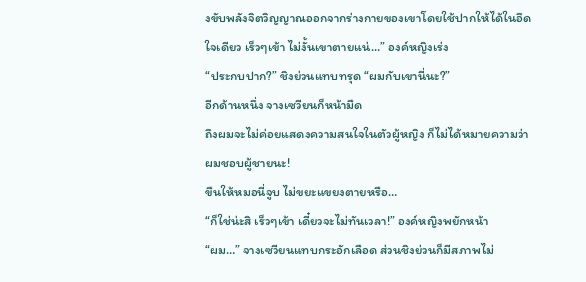งขับพลังจิตวิญญาณออกจากร่างกายของเขาโดยใช้ปากให้ได้ในอึดใจเดียว เร็วๆเข้า ไม่งั้นเขาตายแน่…” องค์หญิงเร่ง
“ประกบปาก?” ชิงย่วนแทบทรุด “ผมกับเขานี่นะ?”
อีกด้านหนึ่ง จางเซวียนก็หน้ามืด
ถึงผมจะไม่ค่อยแสดงความสนใจในตัวผู้หญิง ก็ไม่ได้หมายความว่าผมชอบผู้ชายนะ!
ขืนให้หมอนี่จูบ ไม่ขยะแขยงตายหรือ…
“ก็ใช่น่ะสิ เร็วๆเข้า เดี๋ยวจะไม่ทันเวลา!” องค์หญิงพยักหน้า
“ผม…” จางเซวียนแทบกระอักเลือด ส่วนชิงย่วนก็มีสภาพไม่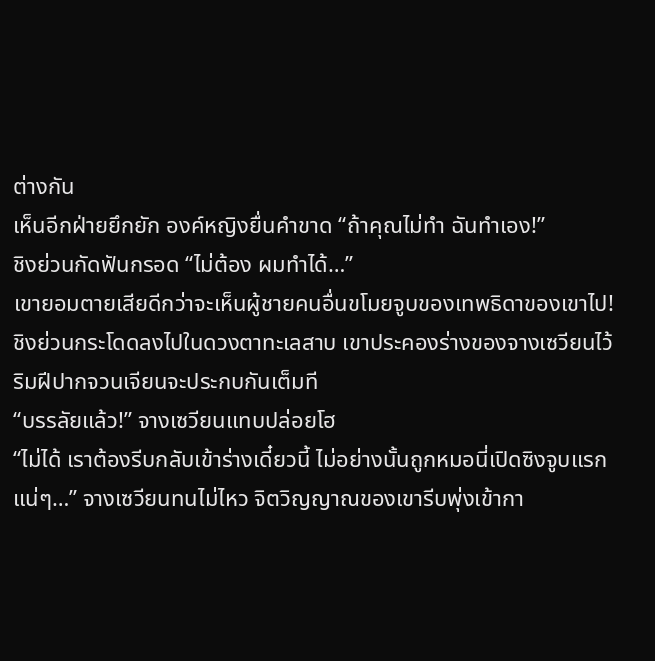ต่างกัน
เห็นอีกฝ่ายยึกยัก องค์หญิงยื่นคำขาด “ถ้าคุณไม่ทำ ฉันทำเอง!”
ชิงย่วนกัดฟันกรอด “ไม่ต้อง ผมทำได้…”
เขายอมตายเสียดีกว่าจะเห็นผู้ชายคนอื่นขโมยจูบของเทพธิดาของเขาไป!
ชิงย่วนกระโดดลงไปในดวงตาทะเลสาบ เขาประคองร่างของจางเซวียนไว้ ริมฝีปากจวนเจียนจะประกบกันเต็มที
“บรรลัยแล้ว!” จางเซวียนแทบปล่อยโฮ
“ไม่ได้ เราต้องรีบกลับเข้าร่างเดี๋ยวนี้ ไม่อย่างนั้นถูกหมอนี่เปิดซิงจูบแรกแน่ๆ…” จางเซวียนทนไม่ไหว จิตวิญญาณของเขารีบพุ่งเข้ากา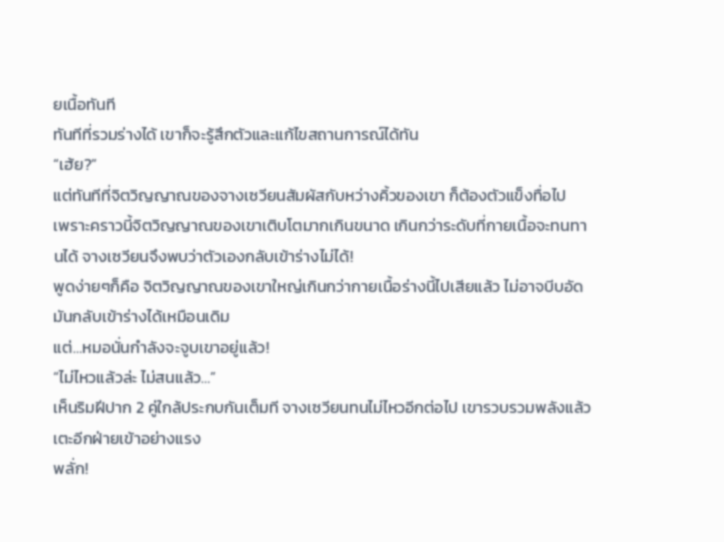ยเนื้อทันที
ทันทีที่รวมร่างได้ เขาก็จะรู้สึกตัวและแก้ไขสถานการณ์ได้ทัน
“เฮ้ย?”
แต่ทันทีที่จิตวิญญาณของจางเซวียนสัมผัสกับหว่างคิ้วของเขา ก็ต้องตัวแข็งทื่อไป
เพราะคราวนี้จิตวิญญาณของเขาเติบโตมากเกินขนาด เกินกว่าระดับที่กายเนื้อจะทนทานได้ จางเซวียนจึงพบว่าตัวเองกลับเข้าร่างไม่ได้!
พูดง่ายๆก็คือ จิตวิญญาณของเขาใหญ่เกินกว่ากายเนื้อร่างนี้ไปเสียแล้ว ไม่อาจบีบอัดมันกลับเข้าร่างได้เหมือนเดิม
แต่…หมอนั่นกำลังจะจูบเขาอยู่แล้ว!
“ไม่ไหวแล้วล่ะ ไม่สนแล้ว…”
เห็นริมฝีปาก 2 คู่ใกล้ประกบกันเต็มที จางเซวียนทนไม่ไหวอีกต่อไป เขารวบรวมพลังแล้วเตะอีกฝ่ายเข้าอย่างแรง
พลั่ก!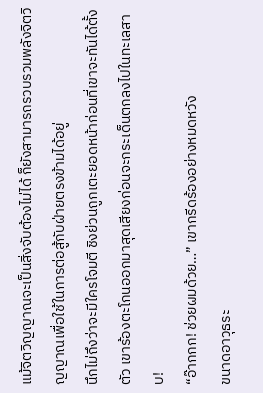แม้จิตวิญญาณจะเป็นสิ่งจับต้องไม่ได้ ก็ยังสามารถรวบรวมพลังจิตวิญญาณเพื่อใช้ในการต่อสู้กับฝ่ายตรงข้ามได้อยู่
นึกไม่ถึงว่าจะมีใครโจมตี ชิงย่วนถูกเตะยอดหน้าก่อนที่เขาจะทันได้ตั้งตัว เขาร้องตะโกนออกมาสุดเสียงก่อนจะกระเด็นตกลงไปในทะเลสาบ!
“อ๊ากกก! ช่วยผมด้วย…” เขากรีดร้องอย่างหมดหวัง
ขนาดอาวุธระ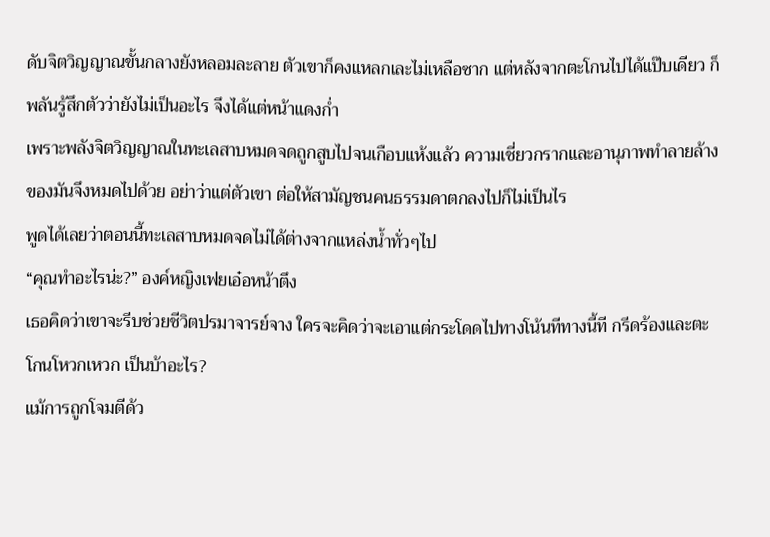ดับจิตวิญญาณขั้นกลางยังหลอมละลาย ตัวเขาก็คงแหลกเละไม่เหลือซาก แต่หลังจากตะโกนไปได้แป๊บเดียว ก็พลันรู้สึกตัวว่ายังไม่เป็นอะไร จึงได้แต่หน้าแดงก่ำ
เพราะพลังจิตวิญญาณในทะเลสาบหมดจดถูกสูบไปจนเกือบแห้งแล้ว ความเชี่ยวกรากและอานุภาพทำลายล้างของมันจึงหมดไปด้วย อย่าว่าแต่ตัวเขา ต่อให้สามัญชนคนธรรมดาตกลงไปก็ไม่เป็นไร
พูดได้เลยว่าตอนนี้ทะเลสาบหมดจดไม่ได้ต่างจากแหล่งน้ำทั่วๆไป
“คุณทำอะไรน่ะ?” องค์หญิงเฟยเอ๋อหน้าตึง
เธอคิดว่าเขาจะรีบช่วยชีวิตปรมาจารย์จาง ใครจะคิดว่าจะเอาแต่กระโดดไปทางโน้นทีทางนี้ที กรีดร้องและตะโกนโหวกเหวก เป็นบ้าอะไร?
แม้การถูกโจมตีด้ว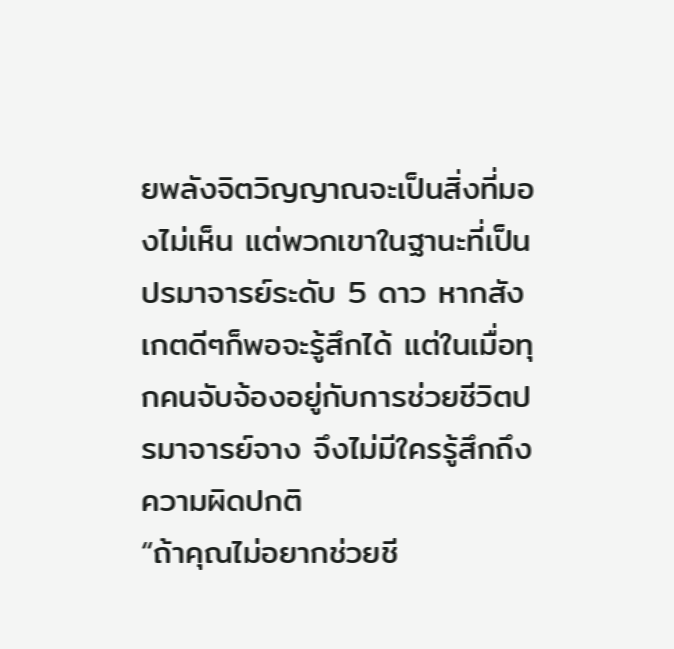ยพลังจิตวิญญาณจะเป็นสิ่งที่มองไม่เห็น แต่พวกเขาในฐานะที่เป็นปรมาจารย์ระดับ 5 ดาว หากสังเกตดีๆก็พอจะรู้สึกได้ แต่ในเมื่อทุกคนจับจ้องอยู่กับการช่วยชีวิตปรมาจารย์จาง จึงไม่มีใครรู้สึกถึงความผิดปกติ
“ถ้าคุณไม่อยากช่วยชี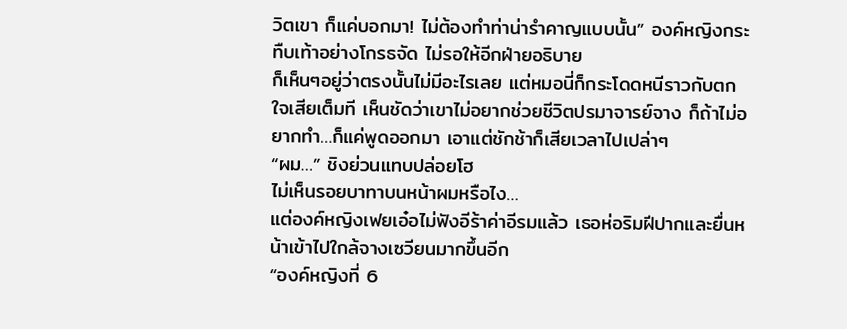วิตเขา ก็แค่บอกมา! ไม่ต้องทำท่าน่ารำคาญแบบนั้น” องค์หญิงกระทืบเท้าอย่างโกรธจัด ไม่รอให้อีกฝ่ายอธิบาย
ก็เห็นๆอยู่ว่าตรงนั้นไม่มีอะไรเลย แต่หมอนี่ก็กระโดดหนีราวกับตกใจเสียเต็มที เห็นชัดว่าเขาไม่อยากช่วยชีวิตปรมาจารย์จาง ก็ถ้าไม่อยากทำ…ก็แค่พูดออกมา เอาแต่ชักช้าก็เสียเวลาไปเปล่าๆ
“ผม…” ชิงย่วนแทบปล่อยโฮ
ไม่เห็นรอยบาทาบนหน้าผมหรือไง…
แต่องค์หญิงเฟยเอ๋อไม่ฟังอีร้าค่าอีรมแล้ว เธอห่อริมฝีปากและยื่นหน้าเข้าไปใกล้จางเซวียนมากขึ้นอีก
“องค์หญิงที่ 6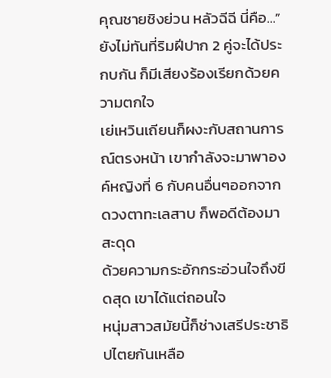คุณชายชิงย่วน หลัวฉีฉี นี่คือ…”
ยังไม่ทันที่ริมฝีปาก 2 คู่จะได้ประกบกัน ก็มีเสียงร้องเรียกด้วยความตกใจ
เย่เหวินเถียนก็ผงะกับสถานการณ์ตรงหน้า เขากำลังจะมาพาองค์หญิงที่ 6 กับคนอื่นๆออกจากดวงตาทะเลสาบ ก็พอดีต้องมาสะดุด
ด้วยความกระอักกระอ่วนใจถึงขีดสุด เขาได้แต่ถอนใจ
หนุ่มสาวสมัยนี้ก็ช่างเสรีประชาธิปไตยกันเหลือ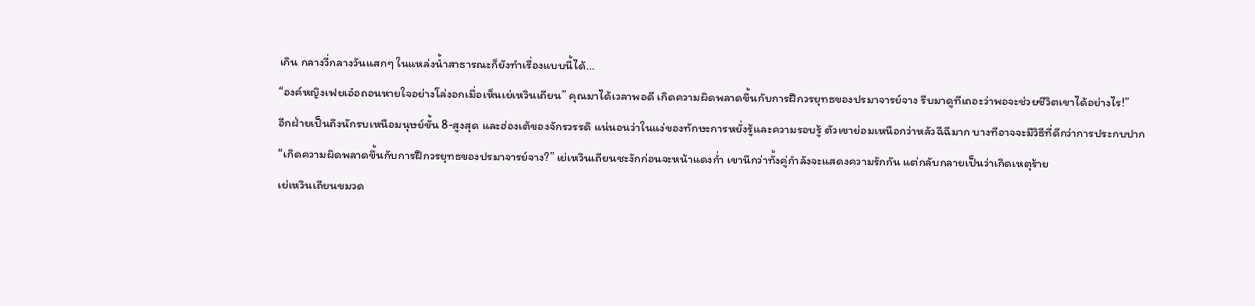เกิน กลางวี่กลางวันแสกๆ ในแหล่งน้ำสาธารณะก็ยังทำเรื่องแบบนี้ได้…
“องค์หญิงเฟยเอ๋อถอนหายใจอย่างโล่งอกเมื่อเห็นเย่เหวินเถียน” คุณมาได้เวลาพอดี เกิดความผิดพลาดขึ้นกับการฝึกวรยุทธของปรมาจารย์จาง รีบมาดูทีเถอะว่าพอจะช่วยชีวิตเขาได้อย่างไร!”
อีกฝ่ายเป็นถึงนักรบเหนือมนุษย์ขั้น 8-สูงสุด และฮ่องเต้ของจักรวรรดิ แน่นอนว่าในแง่ของทักษะการหยั่งรู้และความรอบรู้ ตัวเขาย่อมเหนือกว่าหลัวฉีฉีมาก บางทีอาจจะมีวิธีที่ดีกว่าการประกบปาก
“เกิดความผิดพลาดขึ้นกับการฝึกวรยุทธของปรมาจารย์จาง?” เย่เหวินเถียนชะงักก่อนจะหน้าแดงก่ำ เขานึกว่าทั้งคู่กำลังจะแสดงความรักกัน แต่กลับกลายเป็นว่าเกิดเหตุร้าย
เย่เหวินเถียนขมวด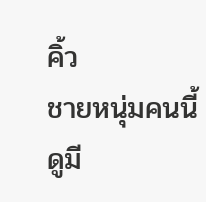คิ้ว
ชายหนุ่มคนนี้ดูมี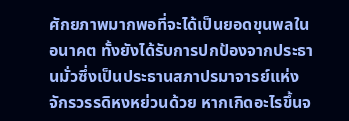ศักยภาพมากพอที่จะได้เป็นยอดขุนพลในอนาคต ทั้งยังได้รับการปกป้องจากประธานมั่วซึ่งเป็นประธานสภาปรมาจารย์แห่งจักรวรรดิหงหย่วนด้วย หากเกิดอะไรขึ้นจ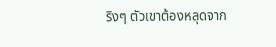ริงๆ ตัวเขาต้องหลุดจาก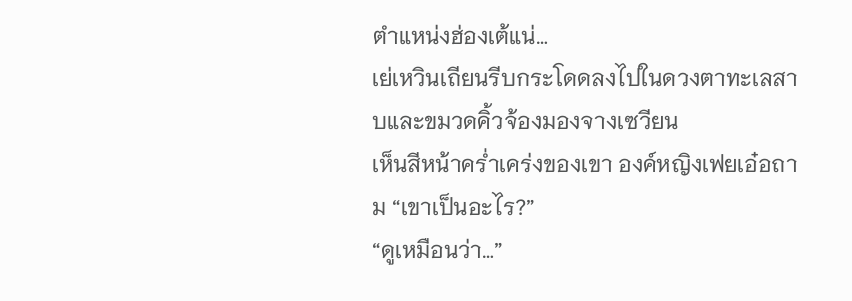ตำแหน่งฮ่องเต้แน่…
เย่เหวินเถียนรีบกระโดดลงไปในดวงตาทะเลสาบและขมวดคิ้วจ้องมองจางเซวียน
เห็นสีหน้าคร่ำเคร่งของเขา องค์หญิงเฟยเอ๋อถาม “เขาเป็นอะไร?”
“ดูเหมือนว่า…”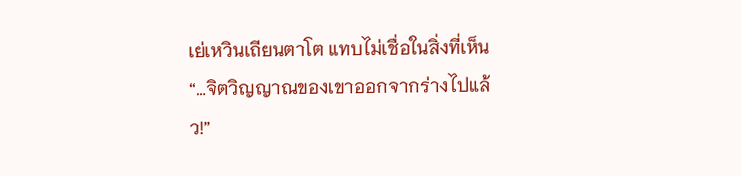เย่เหวินเถียนตาโต แทบไม่เชื่อในสิ่งที่เห็น
“…จิตวิญญาณของเขาออกจากร่างไปแล้ว!”